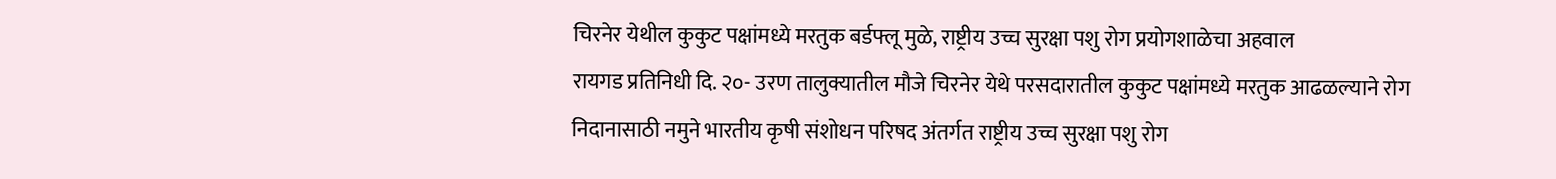चिरनेर येथील कुकुट पक्षांमध्ये मरतुक बर्डफ्लू मुळे, राष्ट्रीय उच्च सुरक्षा पशु रोग प्रयोगशाळेचा अहवाल
रायगड प्रतिनिधी दि. २०- उरण तालुक्यातील मौजे चिरनेर येथे परसदारातील कुकुट पक्षांमध्ये मरतुक आढळल्याने रोग निदानासाठी नमुने भारतीय कृषी संशोधन परिषद अंतर्गत राष्ट्रीय उच्च सुरक्षा पशु रोग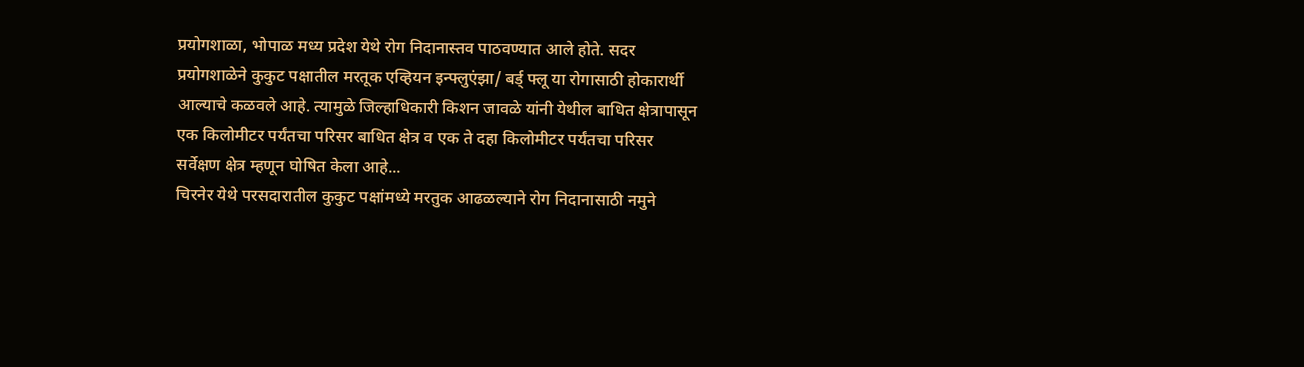प्रयोगशाळा, भोपाळ मध्य प्रदेश येथे रोग निदानास्तव पाठवण्यात आले होते. सदर प्रयोगशाळेने कुकुट पक्षातील मरतूक एव्हियन इन्फ्लुएंझा/ बर्ड् फ्लू या रोगासाठी होकारार्थी आल्याचे कळवले आहे. त्यामुळे जिल्हाधिकारी किशन जावळे यांनी येथील बाधित क्षेत्रापासून एक किलोमीटर पर्यंतचा परिसर बाधित क्षेत्र व एक ते दहा किलोमीटर पर्यंतचा परिसर सर्वेक्षण क्षेत्र म्हणून घोषित केला आहे...
चिरनेर येथे परसदारातील कुकुट पक्षांमध्ये मरतुक आढळल्याने रोग निदानासाठी नमुने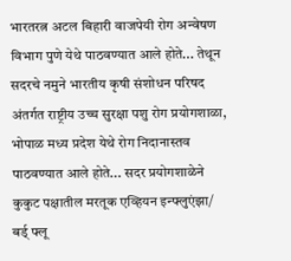भारतरत्न अटल बिहारी वाजपेयी रोग अन्वेषण विभाग पुणे येथे पाठवण्यात आले होते... तेथून सदरचे नमुने भारतीय कृषी संशोधन परिषद अंतर्गत राष्ट्रीय उच्च सुरक्षा पशु रोग प्रयोगशाळा, भोपाळ मध्य प्रदेश येथे रोग निदानास्तव पाठवण्यात आले होते... सदर प्रयोगशाळेने कुकुट पक्षातील मरतूक एव्हियन इन्फ्लुएंझा/ बर्ड् फ्लू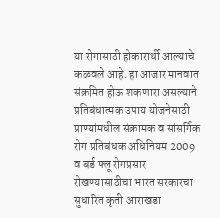या रोगासाठी होकारार्थी आल्याचे कळवले आहे. हा आजार मानवात संक्रमित होऊ शकणारा असल्याने प्रतिबंधात्मक उपाय योजनेसाठी प्राण्यांमधील संक्रामक व सांसर्गिक रोग प्रतिबंधक अधिनियम 2009 व बर्ड फ्लू रोगप्रसार रोखण्यासाठीचा भारत सरकारचा सुधारित कृती आराखडा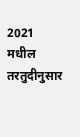2021 मधील तरतुदीनुसार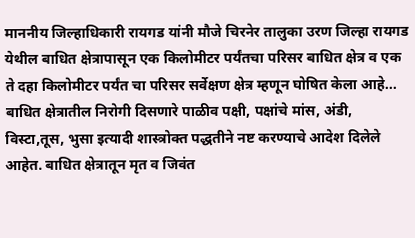माननीय जिल्हाधिकारी रायगड यांनी मौजे चिरनेर तालुका उरण जिल्हा रायगड येथील बाधित क्षेत्रापासून एक किलोमीटर पर्यंतचा परिसर बाधित क्षेत्र व एक ते दहा किलोमीटर पर्यंत चा परिसर सर्वेक्षण क्षेत्र म्हणून घोषित केला आहे...
बाधित क्षेत्रातील निरोगी दिसणारे पाळीव पक्षी, पक्षांचे मांस, अंडी, विस्टा,तूस, भुसा इत्यादी शास्त्रोक्त पद्धतीने नष्ट करण्याचे आदेश दिलेले आहेत. बाधित क्षेत्रातून मृत व जिवंत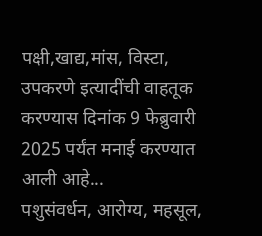पक्षी,खाद्य,मांस, विस्टा, उपकरणे इत्यादींची वाहतूक करण्यास दिनांक 9 फेब्रुवारी 2025 पर्यंत मनाई करण्यात आली आहे...
पशुसंवर्धन, आरोग्य, महसूल,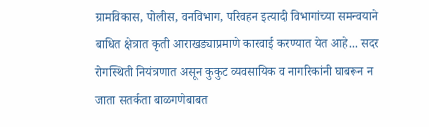ग्रामविकास, पोलीस, वनविभाग, परिवहन इत्यादी विभागांच्या समन्वयाने बाधित क्षेत्रात कृती आराखड्याप्रमाणे कारवाई करण्यात येत आहे... सदर रोगस्थिती नियंत्रणात असून कुकुट व्यवसायिक व नागरिकांनी घाबरून न जाता सतर्कता बाळगणेबाबत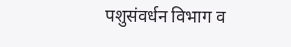पशुसंवर्धन विभाग व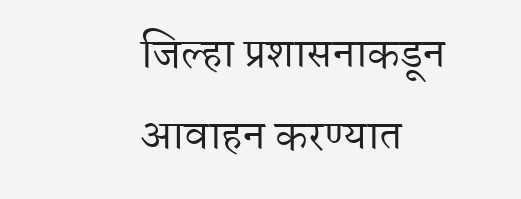जिल्हा प्रशासनाकडून आवाहन करण्यात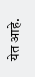येत आहे.